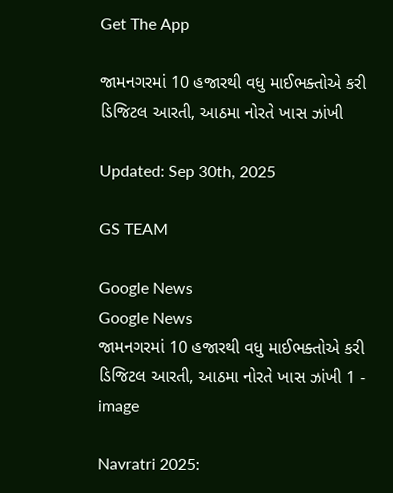Get The App

જામનગરમાં 10 હજારથી વધુ માઈભક્તોએ કરી ડિજિટલ આરતી, આઠમા નોરતે ખાસ ઝાંખી

Updated: Sep 30th, 2025

GS TEAM

Google News
Google News
જામનગરમાં 10 હજારથી વધુ માઈભક્તોએ કરી ડિજિટલ આરતી, આઠમા નોરતે ખાસ ઝાંખી 1 - image

Navratri 2025: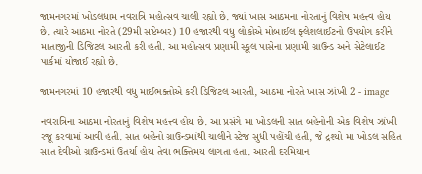જામનગરમાં ખોડલધામ નવરાત્રિ મહોત્સવ ચાલી રહ્યો છે. જ્યાં ખાસ આઠમના નોરતાનું વિશેષ મહત્ત્વ હોય છે. ત્યારે આઠમા નોરતે (29મી સપ્ટેમ્બર) 10 હજારથી વધુ લોકોએ મોબાઈલ ફ્લેશલાઈટનો ઉપયોગ કરીને માતાજીની ડિજિટલ આરતી કરી હતી. આ મહોત્સવ પ્રણામી સ્કૂલ પાસેના પ્રણામી ગ્રાઉન્ડ અને સેટેલાઈટ પાર્કમાં યોજાઈ રહ્યો છે.

જામનગરમાં 10 હજારથી વધુ માઈભક્તોએ કરી ડિજિટલ આરતી, આઠમા નોરતે ખાસ ઝાંખી 2 - image

નવરાત્રિના આઠમા નોરતાનું વિશેષ મહત્ત્વ હોય છે. આ પ્રસંગે મા ખોડલની સાત બહેનોની એક વિશેષ ઝાંખી રજૂ કરવામાં આવી હતી. સાત બહેનો ગ્રાઉન્ડમાંથી ચાલીને સ્ટેજ સુધી પહોંચી હતી, જે દ્રશ્યો મા ખોડલ સહિત સાત દેવીઓ ગ્રાઉન્ડમાં ઉતર્યા હોય તેવા ભક્તિમય લાગતા હતા. આરતી દરમિયાન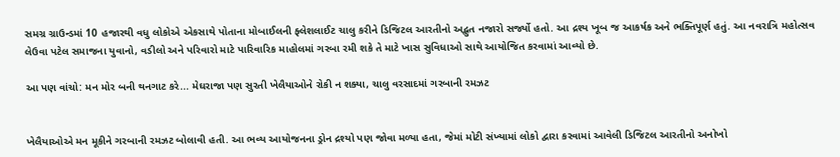સમગ્ર ગ્રાઉન્ડમાં 10 હજારથી વધુ લોકોએ એકસાથે પોતાના મોબાઈલની ફ્લેશલાઈટ ચાલુ કરીને ડિજિટલ આરતીનો અદ્ભુત નજારો સર્જ્યો હતો. આ દ્રશ્ય ખૂબ જ આકર્ષક અને ભક્તિપૂર્ણ હતું. આ નવરાત્રિ મહોત્સવ લેઉવા પટેલ સમાજના યુવાનો, વડીલો અને પરિવારો માટે પારિવારિક માહોલમાં ગરબા રમી શકે તે માટે ખાસ સુવિધાઓ સાથે આયોજિત કરવામાં આવ્યો છે.

આ પણ વાંચો: મન મોર બની થનગાટ કરે... મેઘરાજા પણ સુરતી ખેલૈયાઓને રોકી ન શક્યા, ચાલુ વરસાદમાં ગરબાની રમઝટ


ખેલૈયાઓએ મન મૂકીને ગરબાની રમઝટ બોલાવી હતી. આ ભવ્ય આયોજનના ડ્રોન દ્રશ્યો પણ જોવા મળ્યા હતા, જેમાં મોટી સંખ્યામાં લોકો દ્વારા કરવામાં આવેલી ડિજિટલ આરતીનો અનોખો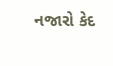નજારો કેદ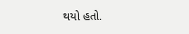થયો હતો.